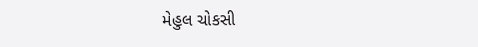મેહુલ ચોકસી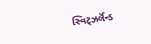સ્વિટ્ઝર્લૅન્ડ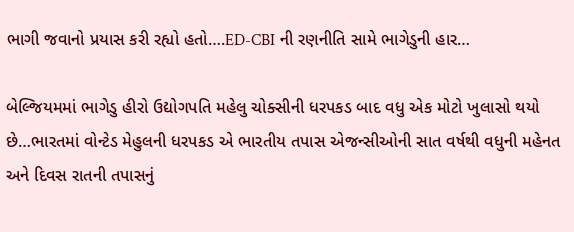ભાગી જવાનો પ્રયાસ કરી રહ્યો હતો….ED-CBI ની રણનીતિ સામે ભાગેડુની હાર…

બેલ્જિયમમાં ભાગેડુ હીરો ઉદ્યોગપતિ મહેલુ ચોક્સીની ધરપકડ બાદ વધુ એક મોટો ખુલાસો થયો છે…ભારતમાં વોન્ટેડ મેહુલની ધરપકડ એ ભારતીય તપાસ એજન્સીઓની સાત વર્ષથી વધુની મહેનત અને દિવસ રાતની તપાસનું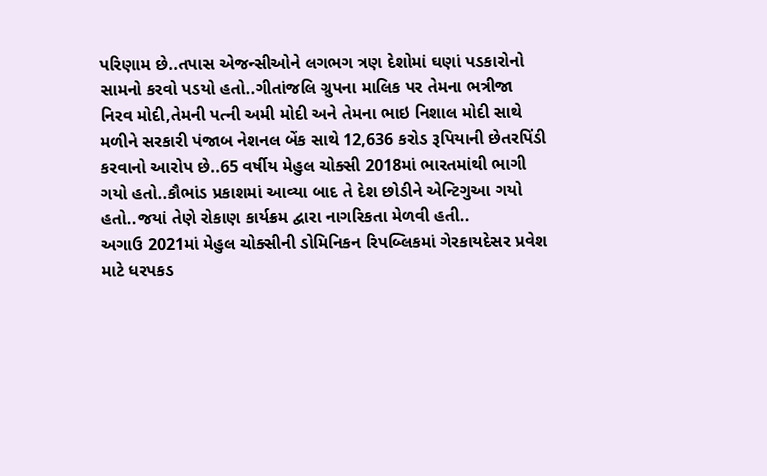પરિણામ છે..તપાસ એજન્સીઓને લગભગ ત્રણ દેશોમાં ઘણાં પડકારોનો સામનો કરવો પડયો હતો..ગીતાંજલિ ગ્રુપના માલિક પર તેમના ભત્રીજા નિરવ મોદી,તેમની પત્ની અમી મોદી અને તેમના ભાઇ નિશાલ મોદી સાથે મળીને સરકારી પંજાબ નેશનલ બેંક સાથે 12,636 કરોડ રૂપિયાની છેતરપિંડી કરવાનો આરોપ છે..65 વર્ષીય મેહુલ ચોક્સી 2018માં ભારતમાંથી ભાગી ગયો હતો..કૌભાંડ પ્રકાશમાં આવ્યા બાદ તે દેશ છોડીને એન્ટિગુઆ ગયો હતો..જયાં તેણે રોકાણ કાર્યક્રમ દ્વારા નાગરિકતા મેળવી હતી..
અગાઉ 2021માં મેહુલ ચોક્સીની ડોમિનિકન રિપબ્લિકમાં ગેરકાયદેસર પ્રવેશ માટે ધરપકડ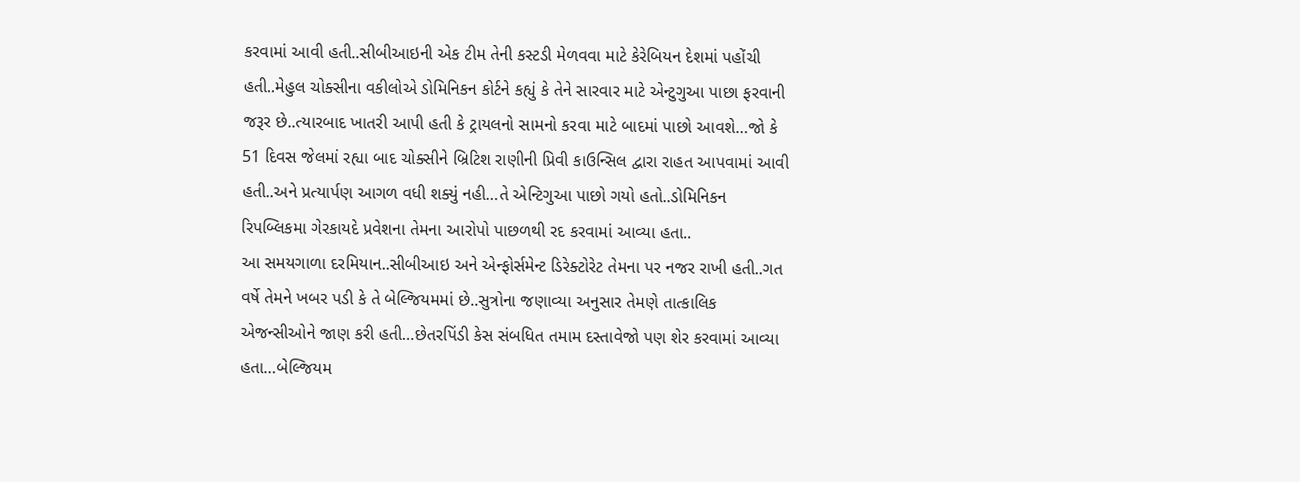કરવામાં આવી હતી..સીબીઆઇની એક ટીમ તેની કસ્ટડી મેળવવા માટે કેરેબિયન દેશમાં પહોંચી હતી..મેહુલ ચોક્સીના વકીલોએ ડોમિનિકન કોર્ટને કહ્યું કે તેને સારવાર માટે એન્ટુગુઆ પાછા ફરવાની જરૂર છે..ત્યારબાદ ખાતરી આપી હતી કે ટ્રાયલનો સામનો કરવા માટે બાદમાં પાછો આવશે…જો કે 51 દિવસ જેલમાં રહ્યા બાદ ચોક્સીને બ્રિટિશ રાણીની પ્રિવી કાઉન્સિલ દ્વારા રાહત આપવામાં આવી હતી..અને પ્રત્યાર્પણ આગળ વધી શક્યું નહી…તે એન્ટિગુઆ પાછો ગયો હતો..ડોમિનિકન રિપબ્લિકમા ગેરકાયદે પ્રવેશના તેમના આરોપો પાછળથી રદ કરવામાં આવ્યા હતા..
આ સમયગાળા દરમિયાન..સીબીઆઇ અને એન્ફોર્સમેન્ટ ડિરેક્ટોરેટ તેમના પર નજર રાખી હતી..ગત વર્ષે તેમને ખબર પડી કે તે બેલ્જિયમમાં છે..સુત્રોના જણાવ્યા અનુસાર તેમણે તાત્કાલિક એજન્સીઓને જાણ કરી હતી…છેતરપિંડી કેસ સંબધિત તમામ દસ્તાવેજો પણ શેર કરવામાં આવ્યા હતા…બેલ્જિયમ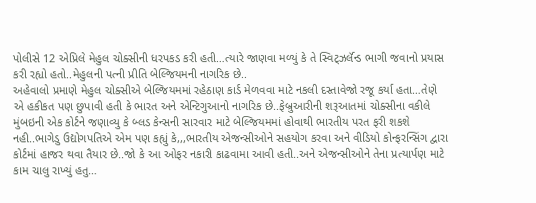પોલીસે 12 એપ્રિલે મેહુલ ચોક્સીની ધરપકડ કરી હતી…ત્યારે જાણવા મળ્યું કે તે સ્વિટ્ઝર્લૅન્ડ ભાગી જવાનો પ્રયાસ કરી રહ્યો હતો..મેહુલની પત્ની પ્રીતિ બેલ્જિયમની નાગરિક છે..
અહેવાલો પ્રમાણે મેહુલ ચોક્સીએ બેલ્જિયમમાં રહેઠાણ કાર્ડ મેળવવા માટે નકલી દસ્તાવેજો રજૂ કર્યા હતા…તેણે એ હકીકત પણ છુપાવી હતી કે ભારત અને એન્ટિગુઆનો નાગરિક છે..ફેબ્રુઆરીની શરૂઆતમાં ચોક્સીના વકીલે મુંબઇની એક કોર્ટને જણાવ્યુ કે બ્લડ કેન્સની સારવાર માટે બેલ્જિયમમાં હોવાથી ભારતીય પરત ફરી શકશે નહી..ભાગેડુ ઉદ્યોગપતિએ એમ પણ કહ્યું કે,,,ભારતીય એજન્સીઓને સહયોગ કરવા અને વીડિયો કોન્ફરન્સિંગ દ્વારા કોર્ટમાં હાજર થવા તૈયાર છે..જો કે આ ઓફર નકારી કાઢવામા આવી હતી..અને એજન્સીઓને તેના પ્રત્યાર્પણ માટે કામ ચાલુ રાખ્યું હતુ…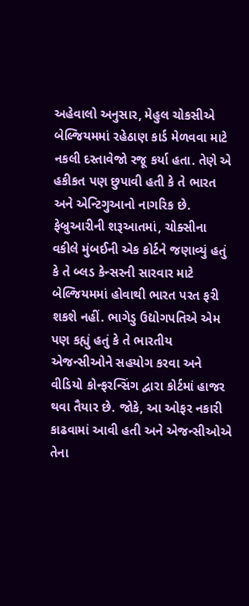અહેવાલો અનુસાર, મેહુલ ચોકસીએ બેલ્જિયમમાં રહેઠાણ કાર્ડ મેળવવા માટે નકલી દસ્તાવેજો રજૂ કર્યા હતા. તેણે એ હકીકત પણ છુપાવી હતી કે તે ભારત અને એન્ટિગુઆનો નાગરિક છે. ફેબ્રુઆરીની શરૂઆતમાં, ચોક્સીના વકીલે મુંબઈની એક કોર્ટને જણાવ્યું હતું કે તે બ્લડ કેન્સરની સારવાર માટે બેલ્જિયમમાં હોવાથી ભારત પરત ફરી શકશે નહીં. ભાગેડુ ઉદ્યોગપતિએ એમ પણ કહ્યું હતું કે તે ભારતીય એજન્સીઓને સહયોગ કરવા અને વીડિયો કોન્ફરન્સિંગ દ્વારા કોર્ટમાં હાજર થવા તૈયાર છે. જોકે, આ ઓફર નકારી કાઢવામાં આવી હતી અને એજન્સીઓએ તેના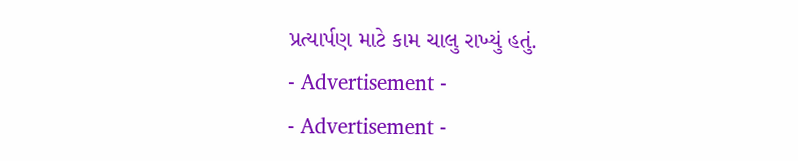પ્રત્યાર્પણ માટે કામ ચાલુ રાખ્યું હતું.
- Advertisement -
- Advertisement -